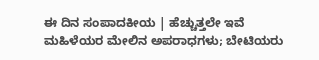ಈ ದಿನ ಸಂಪಾದಕೀಯ | ಹೆಚ್ಚುತ್ತಲೇ ಇವೆ ಮಹಿಳೆಯರ ಮೇಲಿನ ಅಪರಾಧಗಳು; ಬೇಟಿಯರು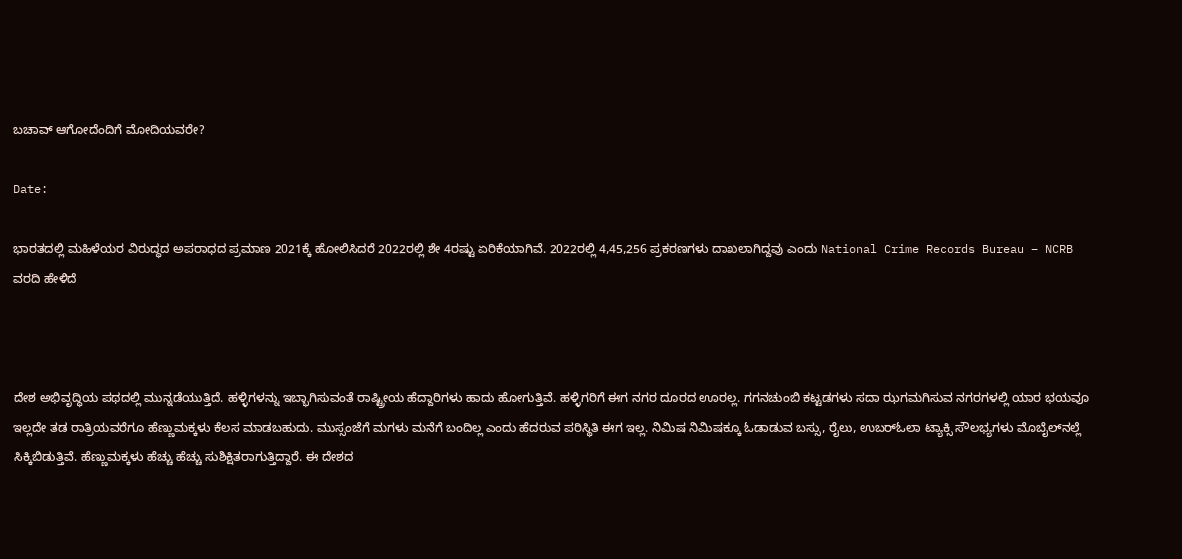ಬಚಾವ್‌ ಆಗೋದೆಂದಿಗೆ ಮೋದಿಯವರೇ?

Date:

ಭಾರತದಲ್ಲಿ ಮಹಿಳೆಯರ ವಿರುದ್ಧದ ಅಪರಾಧದ ಪ್ರಮಾಣ 2021ಕ್ಕೆ ಹೋಲಿಸಿದರೆ 2022ರಲ್ಲಿ ಶೇ 4ರಷ್ಟು ಏರಿಕೆಯಾಗಿವೆ. 2022ರಲ್ಲಿ 4,45,256 ಪ್ರಕರಣಗಳು ದಾಖಲಾಗಿದ್ದವು ಎಂದು National Crime Records Bureau – NCRB  ವರದಿ ಹೇಳಿದೆ



ದೇಶ ಅಭಿವೃದ್ಧಿಯ ಪಥದಲ್ಲಿ ಮುನ್ನಡೆಯುತ್ತಿದೆ. ಹಳ್ಳಿಗಳನ್ನು ಇಬ್ಭಾಗಿಸುವಂತೆ ರಾಷ್ಟ್ರೀಯ ಹೆದ್ದಾರಿಗಳು ಹಾದು ಹೋಗುತ್ತಿವೆ. ಹಳ್ಳಿಗರಿಗೆ ಈಗ ನಗರ ದೂರದ ಊರಲ್ಲ. ಗಗನಚುಂಬಿ ಕಟ್ಟಡಗಳು ಸದಾ ಝಗಮಗಿಸುವ ನಗರಗಳಲ್ಲಿ ಯಾರ ಭಯವೂ ಇಲ್ಲದೇ ತಡ ರಾತ್ರಿಯವರೆಗೂ ಹೆಣ್ಣುಮಕ್ಕಳು ಕೆಲಸ ಮಾಡಬಹುದು. ಮುಸ್ಸಂಜೆಗೆ ಮಗಳು ಮನೆಗೆ ಬಂದಿಲ್ಲ ಎಂದು ಹೆದರುವ ಪರಿಸ್ಥಿತಿ ಈಗ ಇಲ್ಲ. ನಿಮಿಷ ನಿಮಿಷಕ್ಕೂ ಓಡಾಡುವ ಬಸ್ಸು, ರೈಲು, ಉಬರ್‌ಓಲಾ ಟ್ಯಾಕ್ಸಿ ಸೌಲಭ್ಯಗಳು ಮೊಬೈಲ್‌ನಲ್ಲೆ ಸಿಕ್ಕಿಬಿಡುತ್ತಿವೆ. ಹೆಣ್ಣುಮಕ್ಕಳು ಹೆಚ್ಚು ಹೆಚ್ಚು ಸುಶಿಕ್ಷಿತರಾಗುತ್ತಿದ್ದಾರೆ. ಈ ದೇಶದ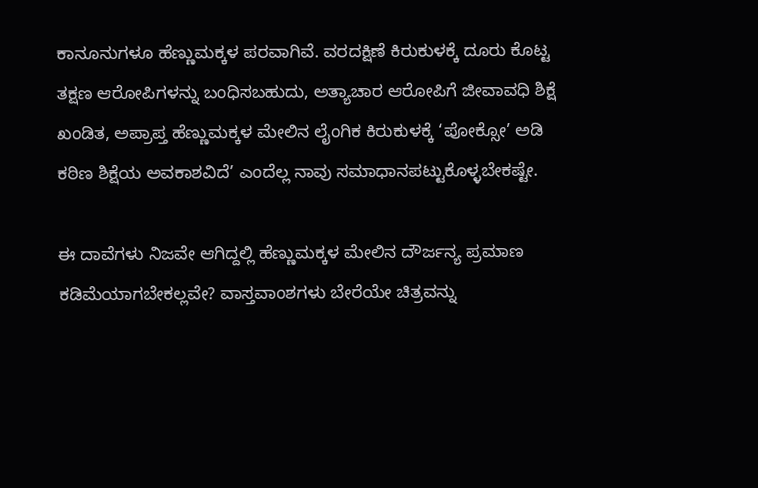ಕಾನೂನುಗಳೂ ಹೆಣ್ಣುಮಕ್ಕಳ ಪರವಾಗಿವೆ. ವರದಕ್ಷಿಣೆ ಕಿರುಕುಳಕ್ಕೆ ದೂರು ಕೊಟ್ಟ ತಕ್ಷಣ ಆರೋಪಿಗಳನ್ನು ಬಂಧಿಸಬಹುದು, ಅತ್ಯಾಚಾರ ಆರೋಪಿಗೆ ಜೀವಾವಧಿ ಶಿಕ್ಷೆ ಖಂಡಿತ, ಅಪ್ರಾಪ್ತ ಹೆಣ್ಣುಮಕ್ಕಳ ಮೇಲಿನ ಲೈಂಗಿಕ ಕಿರುಕುಳಕ್ಕೆ ‘ಪೋಕ್ಸೋ’ ಅಡಿ ಕಠಿಣ ಶಿಕ್ಷೆಯ ಅವಕಾಶವಿದೆ’ ಎಂದೆಲ್ಲ ನಾವು ಸಮಾಧಾನಪಟ್ಟುಕೊಳ್ಳಬೇಕಷ್ಟೇ.

ಈ ದಾವೆಗಳು ನಿಜವೇ ಆಗಿದ್ದಲ್ಲಿ ಹೆಣ್ಣುಮಕ್ಕಳ ಮೇಲಿನ ದೌರ್ಜನ್ಯ ಪ್ರಮಾಣ ಕಡಿಮೆಯಾಗಬೇಕಲ್ಲವೇ? ವಾಸ್ತವಾಂಶಗಳು ಬೇರೆಯೇ ಚಿತ್ರವನ್ನು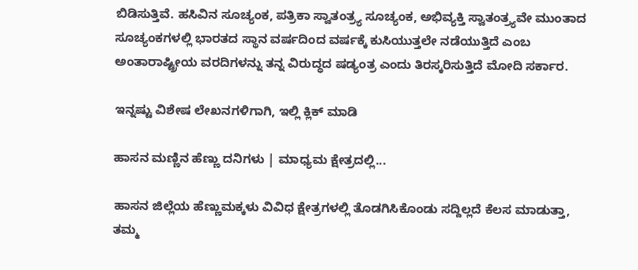ಬಿಡಿಸುತ್ತಿವೆ. ಹಸಿವಿನ ಸೂಚ್ಯಂಕ, ಪತ್ರಿಕಾ ಸ್ವಾತಂತ್ರ್ಯ ಸೂಚ್ಯಂಕ, ಅಭಿವ್ಯಕ್ತಿ ಸ್ವಾತಂತ್ರ್ಯವೇ ಮುಂತಾದ ಸೂಚ್ಯಂಕಗಳಲ್ಲಿ ಭಾರತದ ಸ್ಥಾನ ವರ್ಷದಿಂದ ವರ್ಷಕ್ಕೆ ಕುಸಿಯುತ್ತಲೇ ನಡೆಯುತ್ತಿದೆ ಎಂಬ ಅಂತಾರಾಷ್ಟ್ರೀಯ ವರದಿಗಳನ್ನು ತನ್ನ ವಿರುದ್ಧದ ಷಡ್ಯಂತ್ರ ಎಂದು ತಿರಸ್ಕರಿಸುತ್ತಿದೆ ಮೋದಿ ಸರ್ಕಾರ.

ಇನ್ನಷ್ಟು ವಿಶೇಷ ಲೇಖನಗಳಿಗಾಗಿ, ಇಲ್ಲಿ ಕ್ಲಿಕ್ ಮಾಡಿ

ಹಾಸನ ಮಣ್ಣಿನ ಹೆಣ್ಣು ದನಿಗಳು | ಮಾಧ್ಯಮ ಕ್ಷೇತ್ರದಲ್ಲಿ...

ಹಾಸನ ಜಿಲ್ಲೆಯ ಹೆಣ್ಣುಮಕ್ಕಳು ವಿವಿಧ ಕ್ಷೇತ್ರಗಳಲ್ಲಿ ತೊಡಗಿಸಿಕೊಂಡು ಸದ್ದಿಲ್ಲದೆ ಕೆಲಸ ಮಾಡುತ್ತಾ, ತಮ್ಮ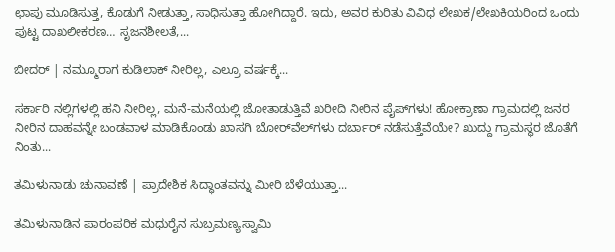ಛಾಪು ಮೂಡಿಸುತ್ತ, ಕೊಡುಗೆ ನೀಡುತ್ತಾ, ಸಾಧಿಸುತ್ತಾ ಹೋಗಿದ್ದಾರೆ. ಇದು, ಅವರ ಕುರಿತು ವಿವಿಧ ಲೇಖಕ/ಲೇಖಕಿಯರಿಂದ ಒಂದು ಪುಟ್ಟ ದಾಖಲೀಕರಣ… ಸೃಜನಶೀಲತೆ,...

ಬೀದರ್ | ನಮ್ಮೂರಾಗ ಕುಡಿಲಾಕ್ ನೀರಿಲ್ಲ, ಎಲ್ರೂ ವರ್ಷಕ್ಕೆ...

ಸರ್ಕಾರಿ ನಲ್ಲಿಗಳಲ್ಲಿ ಹನಿ ನೀರಿಲ್ಲ, ಮನೆ-ಮನೆಯಲ್ಲಿ ಜೋತಾಡುತ್ತಿವೆ ಖರೀದಿ ನೀರಿನ ಪೈಪ್‌ಗಳು! ಹೋಕ್ರಾಣಾ ಗ್ರಾಮದಲ್ಲಿ ಜನರ ನೀರಿನ ದಾಹವನ್ನೇ ಬಂಡವಾಳ ಮಾಡಿಕೊಂಡು ಖಾಸಗಿ ಬೋರ್‌ವೆಲ್‌ಗಳು ದರ್ಬಾರ್‌ ನಡೆಸುತ್ತೆವೆಯೇ? ಖುದ್ದು ಗ್ರಾಮಸ್ಥರ ಜೊತೆಗೆ ನಿಂತು...

ತಮಿಳುನಾಡು ಚುನಾವಣೆ | ಪ್ರಾದೇಶಿಕ ಸಿದ್ಧಾಂತವನ್ನು ಮೀರಿ ಬೆಳೆಯುತ್ತಾ...

ತಮಿಳುನಾಡಿನ ಪಾರಂಪರಿಕ ಮಧುರೈನ ಸುಬ್ರಮಣ್ಯಸ್ವಾಮಿ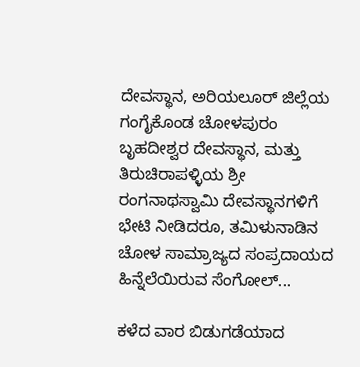ದೇವಸ್ಥಾನ, ಅರಿಯಲೂರ್ ಜಿಲ್ಲೆಯ ಗಂಗೈಕೊಂಡ ಚೋಳಪುರಂ ಬೃಹದೀಶ್ವರ ದೇವಸ್ಥಾನ, ಮತ್ತು ತಿರುಚಿರಾಪಳ್ಳಿಯ ಶ್ರೀ ರಂಗನಾಥಸ್ವಾಮಿ ದೇವಸ್ಥಾನಗಳಿಗೆ ಭೇಟಿ ನೀಡಿದರೂ, ತಮಿಳುನಾಡಿನ ಚೋಳ ಸಾಮ್ರಾಜ್ಯದ ಸಂಪ್ರದಾಯದ ಹಿನ್ನೆಲೆಯಿರುವ ಸೆಂಗೋಲ್...

ಕಳೆದ ವಾರ ಬಿಡುಗಡೆಯಾದ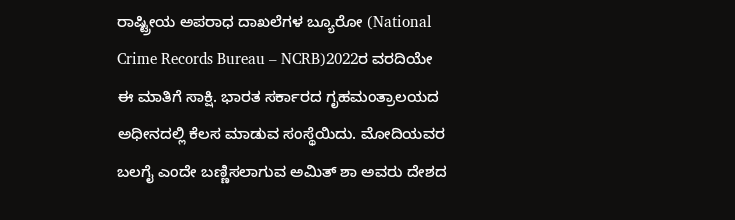ರಾಷ್ಟ್ರೀಯ ಅಪರಾಧ ದಾಖಲೆಗಳ ಬ್ಯೂರೋ (National Crime Records Bureau – NCRB)2022ರ ವರದಿಯೇ ಈ ಮಾತಿಗೆ ಸಾಕ್ಷಿ. ಭಾರತ ಸರ್ಕಾರದ ಗೃಹಮಂತ್ರಾಲಯದ ಅಧೀನದಲ್ಲಿ ಕೆಲಸ ಮಾಡುವ ಸಂಸ್ಥೆಯಿದು. ಮೋದಿಯವರ ಬಲಗೈ ಎಂದೇ ಬಣ್ಣಿಸಲಾಗುವ ಅಮಿತ್ ಶಾ ಅವರು ದೇಶದ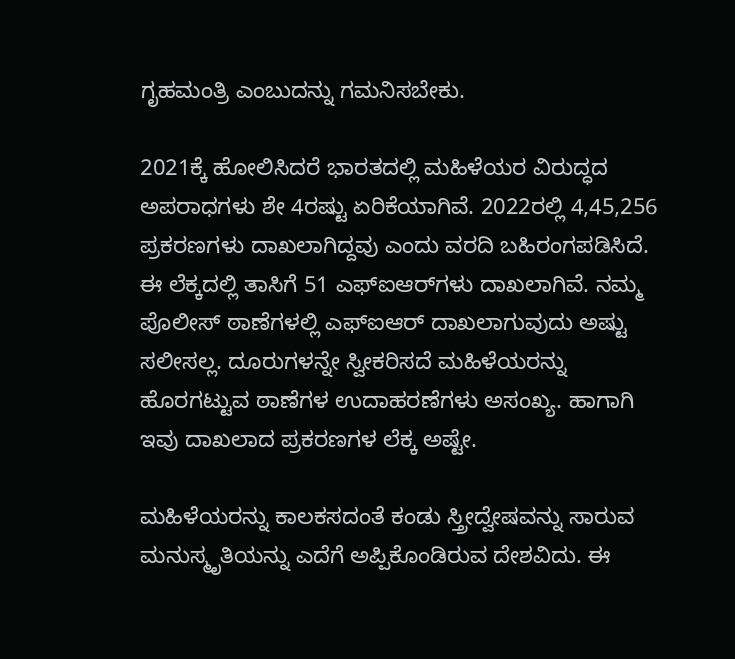ಗೃಹಮಂತ್ರಿ ಎಂಬುದನ್ನು ಗಮನಿಸಬೇಕು.

2021ಕ್ಕೆ ಹೋಲಿಸಿದರೆ ಭಾರತದಲ್ಲಿ ಮಹಿಳೆಯರ ವಿರುದ್ಧದ ಅಪರಾಧಗಳು ಶೇ 4ರಷ್ಟು ಏರಿಕೆಯಾಗಿವೆ. 2022ರಲ್ಲಿ 4,45,256 ಪ್ರಕರಣಗಳು ದಾಖಲಾಗಿದ್ದವು ಎಂದು ವರದಿ ಬಹಿರಂಗಪಡಿಸಿದೆ. ಈ ಲೆಕ್ಕದಲ್ಲಿ ತಾಸಿಗೆ 51 ಎಫ್‌ಐಆರ್‌ಗಳು ದಾಖಲಾಗಿವೆ. ನಮ್ಮ ಪೊಲೀಸ್‌ ಠಾಣೆಗಳಲ್ಲಿ ಎಫ್‌ಐಆರ್ ದಾಖಲಾಗುವುದು ಅಷ್ಟು ಸಲೀಸಲ್ಲ. ದೂರುಗಳನ್ನೇ ಸ್ವೀಕರಿಸದೆ ಮಹಿಳೆಯರನ್ನು ಹೊರಗಟ್ಟುವ ಠಾಣೆಗಳ ಉದಾಹರಣೆಗಳು ಅಸಂಖ್ಯ. ಹಾಗಾಗಿ ಇವು ದಾಖಲಾದ ಪ್ರಕರಣಗಳ ಲೆಕ್ಕ ಅಷ್ಟೇ.

ಮಹಿಳೆಯರನ್ನು ಕಾಲಕಸದಂತೆ ಕಂಡು ಸ್ತ್ರೀದ್ವೇಷವನ್ನು ಸಾರುವ ಮನುಸ್ಮೃತಿಯನ್ನು ಎದೆಗೆ ಅಪ್ಪಿಕೊಂಡಿರುವ ದೇಶವಿದು. ಈ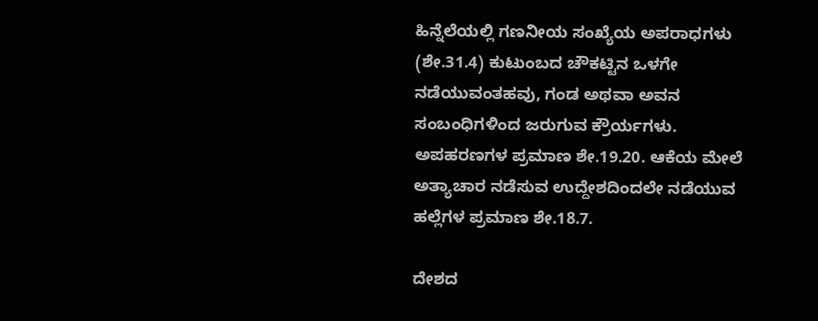ಹಿನ್ನೆಲೆಯಲ್ಲಿ ಗಣನೀಯ ಸಂಖ್ಯೆಯ ಅಪರಾಧಗಳು (ಶೇ.31.4) ಕುಟುಂಬದ ಚೌಕಟ್ಟಿನ ಒಳಗೇ ನಡೆಯುವಂತಹವು, ಗಂಡ ಅಥವಾ ಅವನ ಸಂಬಂಧಿಗಳಿಂದ ಜರುಗುವ ಕ್ರೌರ್ಯಗಳು. ಅಪಹರಣಗಳ ಪ್ರಮಾಣ ಶೇ.19.20. ಆಕೆಯ ಮೇಲೆ ಅತ್ಯಾಚಾರ ನಡೆಸುವ ಉದ್ದೇಶದಿಂದಲೇ ನಡೆಯುವ ಹಲ್ಲೆಗಳ ಪ್ರಮಾಣ ಶೇ.18.7.

ದೇಶದ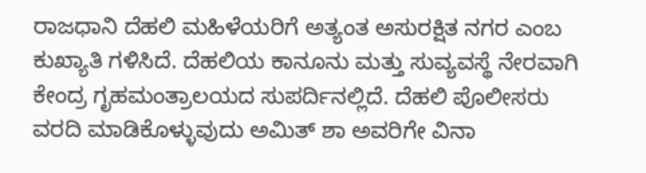ರಾಜಧಾನಿ ದೆಹಲಿ ಮಹಿಳೆಯರಿಗೆ ಅತ್ಯಂತ ಅಸುರಕ್ಷಿತ ನಗರ ಎಂಬ ಕುಖ್ಯಾತಿ ಗಳಿಸಿದೆ. ದೆಹಲಿಯ ಕಾನೂನು ಮತ್ತು ಸುವ್ಯವಸ್ಥೆ ನೇರವಾಗಿ ಕೇಂದ್ರ ಗೃಹಮಂತ್ರಾಲಯದ ಸುಪರ್ದಿನಲ್ಲಿದೆ. ದೆಹಲಿ ಪೊಲೀಸರು ವರದಿ ಮಾಡಿಕೊಳ್ಳುವುದು ಅಮಿತ್ ಶಾ ಅವರಿಗೇ ವಿನಾ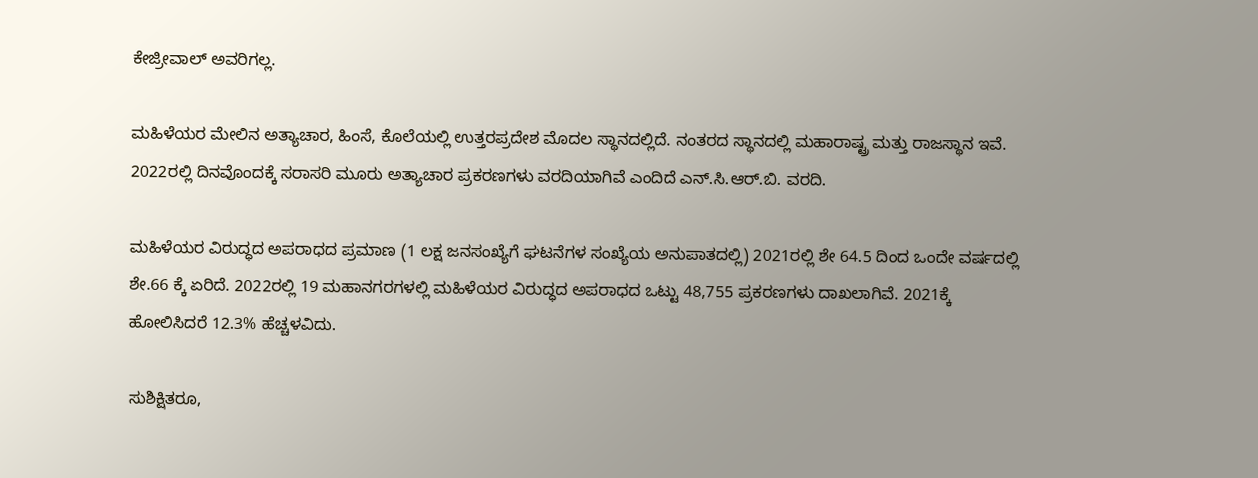ಕೇಜ್ರೀವಾಲ್ ಅವರಿಗಲ್ಲ.

ಮಹಿಳೆಯರ ಮೇಲಿನ ಅತ್ಯಾಚಾರ, ಹಿಂಸೆ, ಕೊಲೆಯಲ್ಲಿ ಉತ್ತರಪ್ರದೇಶ ಮೊದಲ ಸ್ಥಾನದಲ್ಲಿದೆ. ನಂತರದ ಸ್ಥಾನದಲ್ಲಿ ಮಹಾರಾಷ್ಟ್ರ ಮತ್ತು ರಾಜಸ್ಥಾನ ಇವೆ. 2022ರಲ್ಲಿ ದಿನವೊಂದಕ್ಕೆ ಸರಾಸರಿ ಮೂರು ಅತ್ಯಾಚಾರ ಪ್ರಕರಣಗಳು ವರದಿಯಾಗಿವೆ ಎಂದಿದೆ ಎನ್.ಸಿ.ಆರ್.ಬಿ. ವರದಿ.

ಮಹಿಳೆಯರ ವಿರುದ್ಧದ ಅಪರಾಧದ ಪ್ರಮಾಣ (1 ಲಕ್ಷ ಜನಸಂಖ್ಯೆಗೆ ಘಟನೆಗಳ ಸಂಖ್ಯೆಯ ಅನುಪಾತದಲ್ಲಿ) 2021ರಲ್ಲಿ ಶೇ 64.5 ದಿಂದ ಒಂದೇ ವರ್ಷದಲ್ಲಿ ಶೇ.66 ಕ್ಕೆ ಏರಿದೆ. 2022ರಲ್ಲಿ 19 ಮಹಾನಗರಗಳಲ್ಲಿ ಮಹಿಳೆಯರ ವಿರುದ್ಧದ ಅಪರಾಧದ ಒಟ್ಟು 48,755 ಪ್ರಕರಣಗಳು ದಾಖಲಾಗಿವೆ. 2021ಕ್ಕೆ ಹೋಲಿಸಿದರೆ 12.3% ಹೆಚ್ಚಳವಿದು.

ಸುಶಿಕ್ಷಿತರೂ,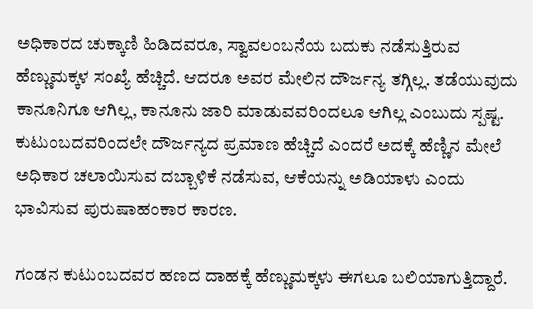ಅಧಿಕಾರದ ಚುಕ್ಕಾಣಿ ಹಿಡಿದವರೂ, ಸ್ವಾವಲಂಬನೆಯ ಬದುಕು ನಡೆಸುತ್ತಿರುವ ಹೆಣ್ಣುಮಕ್ಕಳ ಸಂಖ್ಯೆ ಹೆಚ್ಚಿದೆ. ಆದರೂ ಅವರ ಮೇಲಿನ ದೌರ್ಜನ್ಯ ತಗ್ಗಿಲ್ಲ. ತಡೆಯುವುದು ಕಾನೂನಿಗೂ ಆಗಿಲ್ಲ, ಕಾನೂನು ಜಾರಿ ಮಾಡುವವರಿಂದಲೂ ಆಗಿಲ್ಲ ಎಂಬುದು ಸ್ಪಷ್ಟ. ಕುಟುಂಬದವರಿಂದಲೇ ದೌರ್ಜನ್ಯದ ಪ್ರಮಾಣ ಹೆಚ್ಚಿದೆ ಎಂದರೆ ಅದಕ್ಕೆ ಹೆಣ್ಣಿನ ಮೇಲೆ ಅಧಿಕಾರ ಚಲಾಯಿಸುವ ದಬ್ಬಾಳಿಕೆ ನಡೆಸುವ, ಆಕೆಯನ್ನು ಅಡಿಯಾಳು ಎಂದು ಭಾವಿಸುವ ಪುರುಷಾಹಂಕಾರ ಕಾರಣ.

ಗಂಡನ ಕುಟುಂಬದವರ ಹಣದ ದಾಹಕ್ಕೆ ಹೆಣ್ಣುಮಕ್ಕಳು ಈಗಲೂ ಬಲಿಯಾಗುತ್ತಿದ್ದಾರೆ.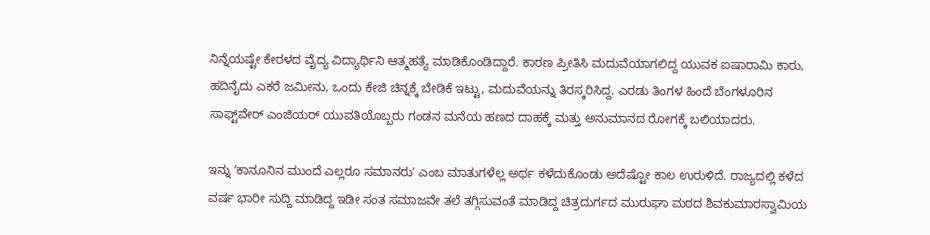ನಿನ್ನೆಯಷ್ಟೇ ಕೇರಳದ ವೈದ್ಯ ವಿದ್ಯಾರ್ಥಿನಿ ಆತ್ಮಹತ್ಯೆ ಮಾಡಿಕೊಂಡಿದ್ದಾರೆ. ಕಾರಣ ಪ್ರೀತಿಸಿ ಮದುವೆಯಾಗಲಿದ್ದ ಯುವಕ ಐಷಾರಾಮಿ ಕಾರು, ಹದಿನೈದು ಎಕರೆ ಜಮೀನು, ಒಂದು ಕೇಜಿ ಚಿನ್ನಕ್ಕೆ ಬೇಡಿಕೆ ಇಟ್ಟು, ಮದುವೆಯನ್ನು ತಿರಸ್ಕರಿಸಿದ್ದ. ಎರಡು ತಿಂಗಳ ಹಿಂದೆ ಬೆಂಗಳೂರಿನ ಸಾಫ್ಟ್‌ವೇರ್‌ ಎಂಜಿಯರ್ ಯುವತಿಯೊಬ್ಬರು ಗಂಡನ ಮನೆಯ ಹಣದ ದಾಹಕ್ಕೆ ಮತ್ತು ಅನುಮಾನದ ರೋಗಕ್ಕೆ ಬಲಿಯಾದರು.

ಇನ್ನು ʼಕಾನೂನಿನ ಮುಂದೆ ಎಲ್ಲರೂ ಸಮಾನರುʼ ಎಂಬ ಮಾತುಗಳೆಲ್ಲ ಅರ್ಥ ಕಳೆದುಕೊಂಡು ಅದೆಷ್ಟೋ ಕಾಲ ಉರುಳಿದೆ. ರಾಜ್ಯದಲ್ಲಿ ಕಳೆದ ವರ್ಷ ಭಾರೀ ಸುದ್ದಿ ಮಾಡಿದ್ದ ಇಡೀ ಸಂತ ಸಮಾಜವೇ ತಲೆ ತಗ್ಗಿಸುವಂತೆ ಮಾಡಿದ್ದ ಚಿತ್ರದುರ್ಗದ ಮುರುಘಾ ಮಠದ ಶಿವಕುಮಾರಸ್ವಾಮಿಯ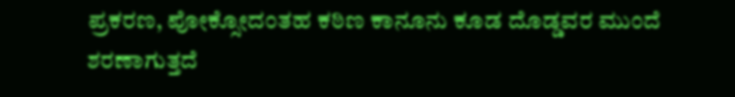ಪ್ರಕರಣ, ಪೋಕ್ಸೋದಂತಹ ಕಠಿಣ ಕಾನೂನು ಕೂಡ ದೊಡ್ಡವರ ಮುಂದೆ ಶರಣಾಗುತ್ತದೆ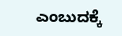ಎಂಬುದಕ್ಕೆ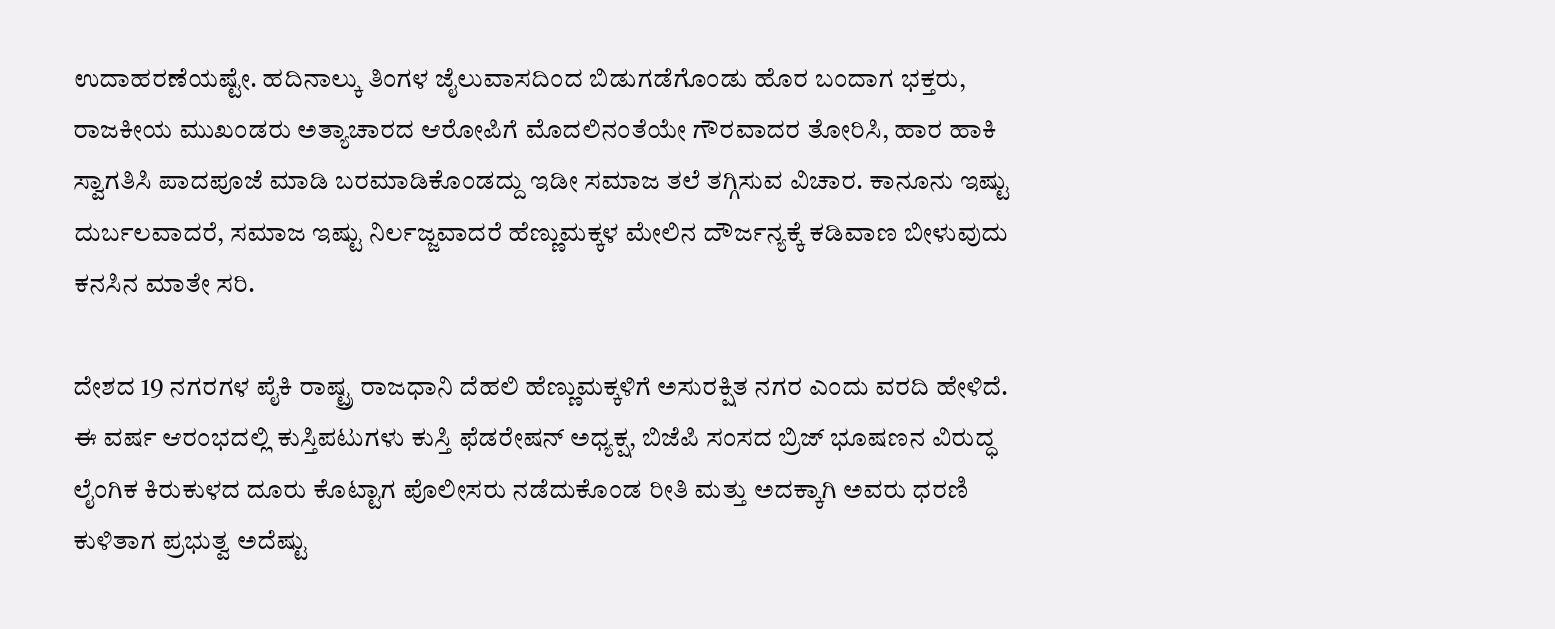ಉದಾಹರಣೆಯಷ್ಟೇ. ಹದಿನಾಲ್ಕು ತಿಂಗಳ ಜೈಲುವಾಸದಿಂದ ಬಿಡುಗಡೆಗೊಂಡು ಹೊರ ಬಂದಾಗ ಭಕ್ತರು, ರಾಜಕೀಯ ಮುಖಂಡರು ಅತ್ಯಾಚಾರದ ಆರೋಪಿಗೆ ಮೊದಲಿನಂತೆಯೇ ಗೌರವಾದರ ತೋರಿಸಿ, ಹಾರ ಹಾಕಿ ಸ್ವಾಗತಿಸಿ ಪಾದಪೂಜೆ ಮಾಡಿ ಬರಮಾಡಿಕೊಂಡದ್ದು ಇಡೀ ಸಮಾಜ ತಲೆ ತಗ್ಗಿಸುವ ವಿಚಾರ. ಕಾನೂನು ಇಷ್ಟು ದುರ್ಬಲವಾದರೆ, ಸಮಾಜ ಇಷ್ಟು ನಿರ್ಲಜ್ಜವಾದರೆ ಹೆಣ್ಣುಮಕ್ಕಳ ಮೇಲಿನ ದೌರ್ಜನ್ಯಕ್ಕೆ ಕಡಿವಾಣ ಬೀಳುವುದು ಕನಸಿನ ಮಾತೇ ಸರಿ.

ದೇಶದ 19 ನಗರಗಳ ಪೈಕಿ ರಾಷ್ಟ್ರ ರಾಜಧಾನಿ ದೆಹಲಿ ಹೆಣ್ಣುಮಕ್ಕಳಿಗೆ ಅಸುರಕ್ಷಿತ ನಗರ ಎಂದು ವರದಿ ಹೇಳಿದೆ. ಈ ವರ್ಷ ಆರಂಭದಲ್ಲಿ ಕುಸ್ತಿಪಟುಗಳು ಕುಸ್ತಿ ಫೆಡರೇಷನ್‌ ಅಧ್ಯಕ್ಷ, ಬಿಜೆಪಿ ಸಂಸದ ಬ್ರಿಜ್‌ ಭೂಷಣನ ವಿರುದ್ಧ ಲೈಂಗಿಕ ಕಿರುಕುಳದ ದೂರು ಕೊಟ್ಟಾಗ ಪೊಲೀಸರು ನಡೆದುಕೊಂಡ ರೀತಿ ಮತ್ತು ಅದಕ್ಕಾಗಿ ಅವರು ಧರಣಿ ಕುಳಿತಾಗ ಪ್ರಭುತ್ವ ಅದೆಷ್ಟು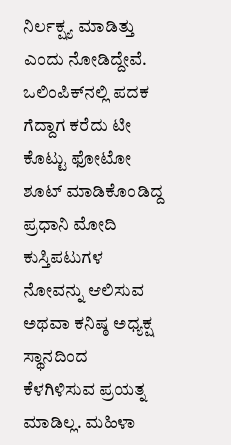ನಿರ್ಲಕ್ಷ್ಯ ಮಾಡಿತ್ತು ಎಂದು ನೋಡಿದ್ದೇವೆ. ಒಲಿಂಪಿಕ್‌ನಲ್ಲಿ ಪದಕ ಗೆದ್ದಾಗ ಕರೆದು ಟೀ ಕೊಟ್ಟು ಫೋಟೋ ಶೂಟ್‌ ಮಾಡಿಕೊಂಡಿದ್ದ ಪ್ರಧಾನಿ ಮೋದಿ ಕುಸ್ತಿಪಟುಗಳ ನೋವನ್ನು ಆಲಿಸುವ ಅಥವಾ ಕನಿಷ್ಠ ಅಧ್ಯಕ್ಷ ಸ್ಥಾನದಿಂದ ಕೆಳಗಿಳಿಸುವ ಪ್ರಯತ್ನ ಮಾಡಿಲ್ಲ. ಮಹಿಳಾ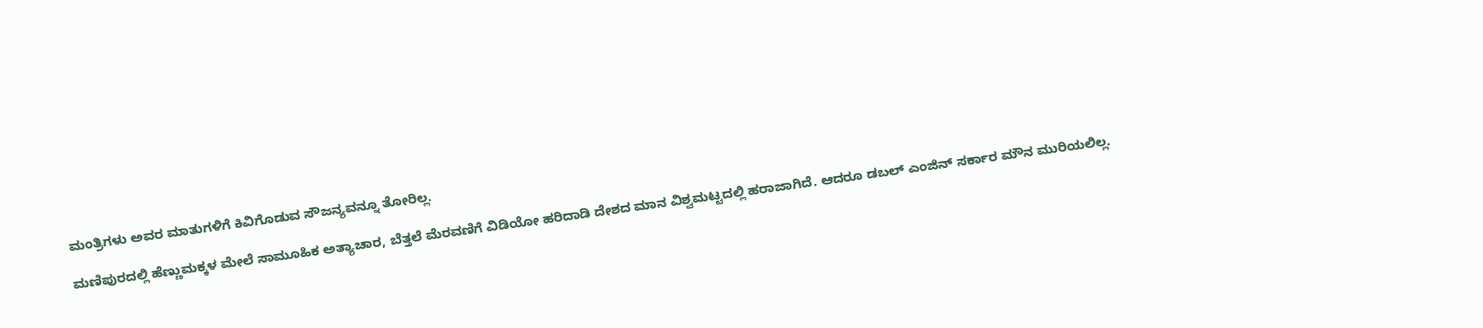ಮಂತ್ರಿಗಳು ಅವರ ಮಾತುಗಳಿಗೆ ಕಿವಿಗೊಡುವ ಸೌಜನ್ಯವನ್ನೂ ತೋರಿಲ್ಲ.

ಮಣಿಪುರದಲ್ಲಿ ಹೆಣ್ಣುಮಕ್ಕಳ ಮೇಲೆ ಸಾಮೂಹಿಕ ಅತ್ಯಾಚಾರ, ಬೆತ್ತಲೆ ಮೆರವಣಿಗೆ ವಿಡಿಯೋ ಹರಿದಾಡಿ ದೇಶದ ಮಾನ ವಿಶ್ವಮಟ್ಟದಲ್ಲಿ ಹರಾಜಾಗಿದೆ. ಆದರೂ ಡಬಲ್‌ ಎಂಜಿನ್‌ ಸರ್ಕಾರ ಮೌನ ಮುರಿಯಲಿಲ್ಲ.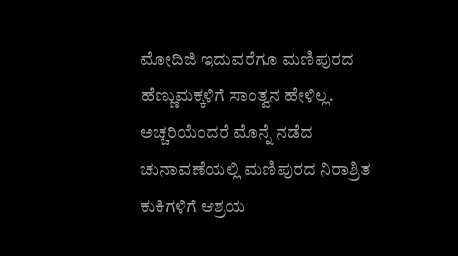ಮೋದಿಜಿ ಇದುವರೆಗೂ ಮಣಿಪುರದ ಹೆಣ್ಣುಮಕ್ಕಳಿಗೆ ಸಾಂತ್ವನ ಹೇಳಿಲ್ಲ. ಅಚ್ಚರಿಯೆಂದರೆ ಮೊನ್ನೆ ನಡೆದ ಚುನಾವಣೆಯಲ್ಲಿ ಮಣಿಪುರದ ನಿರಾಶ್ರಿತ ಕುಕಿಗಳಿಗೆ ಆಶ್ರಯ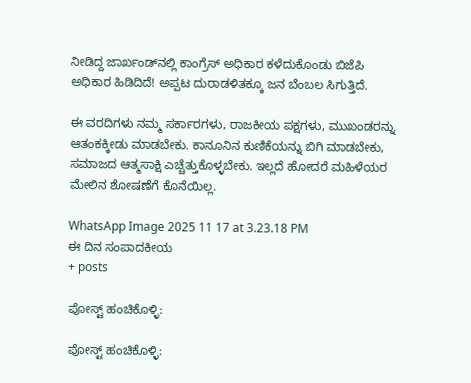ನೀಡಿದ್ದ ಜಾರ್ಖಂಡ್‌ನಲ್ಲಿ ಕಾಂಗ್ರೆಸ್‌ ಅಧಿಕಾರ ಕಳೆದುಕೊಂಡು ಬಿಜೆಪಿ ಅಧಿಕಾರ ಹಿಡಿದಿದೆ! ಅಪ್ಪಟ ದುರಾಡಳಿತಕ್ಕೂ ಜನ ಬೆಂಬಲ ಸಿಗುತ್ತಿದೆ.

ಈ ವರದಿಗಳು ನಮ್ಮ ಸರ್ಕಾರಗಳು, ರಾಜಕೀಯ ಪಕ್ಷಗಳು, ಮುಖಂಡರನ್ನು ಆತಂಕಕ್ಕೀಡು ಮಾಡಬೇಕು. ಕಾನೂನಿನ ಕುಣಿಕೆಯನ್ನು ಬಿಗಿ ಮಾಡಬೇಕು, ಸಮಾಜದ ಆತ್ಮಸಾಕ್ಷಿ ಎಚ್ಚೆತ್ತುಕೊಳ್ಳಬೇಕು. ಇಲ್ಲದೆ ಹೋದರೆ ಮಹಿಳೆಯರ ಮೇಲಿನ ಶೋಷಣೆಗೆ ಕೊನೆಯಿಲ್ಲ.

WhatsApp Image 2025 11 17 at 3.23.18 PM
ಈ ದಿನ ಸಂಪಾದಕೀಯ
+ posts

ಪೋಸ್ಟ್ ಹಂಚಿಕೊಳ್ಳಿ:

ಪೋಸ್ಟ್ ಹಂಚಿಕೊಳ್ಳಿ: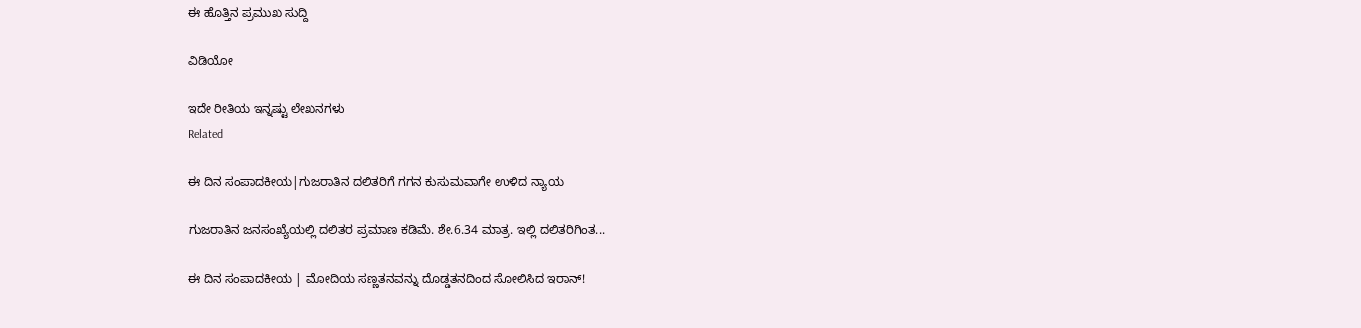ಈ ಹೊತ್ತಿನ ಪ್ರಮುಖ ಸುದ್ದಿ

ವಿಡಿಯೋ

ಇದೇ ರೀತಿಯ ಇನ್ನಷ್ಟು ಲೇಖನಗಳು
Related

ಈ ದಿನ ಸಂಪಾದಕೀಯ|ಗುಜರಾತಿನ ದಲಿತರಿಗೆ ಗಗನ ಕುಸುಮವಾಗೇ ಉಳಿದ ನ್ಯಾಯ

ಗುಜರಾತಿನ ಜನಸಂಖ್ಯೆಯಲ್ಲಿ ದಲಿತರ ಪ್ರಮಾಣ ಕಡಿಮೆ. ಶೇ.6.34 ಮಾತ್ರ. ಇಲ್ಲಿ ದಲಿತರಿಗಿಂತ...

ಈ ದಿನ ಸಂಪಾದಕೀಯ | ಮೋದಿಯ ಸಣ್ಣತನವನ್ನು ದೊಡ್ಡತನದಿಂದ ಸೋಲಿಸಿದ ಇರಾನ್‌!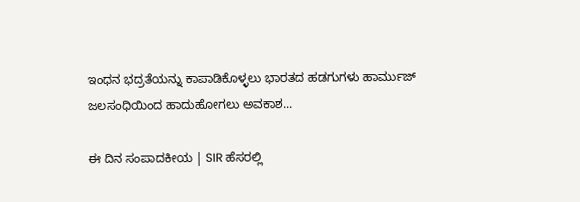ಇಂಧನ ಭದ್ರತೆಯನ್ನು ಕಾಪಾಡಿಕೊಳ್ಳಲು ಭಾರತದ ಹಡಗುಗಳು ಹಾರ್ಮುಜ್ ಜಲಸಂಧಿಯಿಂದ ಹಾದುಹೋಗಲು ಅವಕಾಶ...

ಈ ದಿನ ಸಂಪಾದಕೀಯ | SIR ಹೆಸರಲ್ಲಿ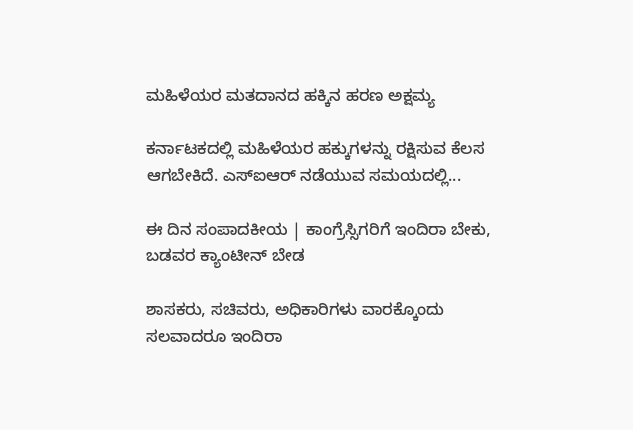ಮಹಿಳೆಯರ ಮತದಾನದ ಹಕ್ಕಿನ ಹರಣ ಅಕ್ಷಮ್ಯ

ಕರ್ನಾಟಕದಲ್ಲಿ ಮಹಿಳೆಯರ ಹಕ್ಕುಗಳನ್ನು ರಕ್ಷಿಸುವ ಕೆಲಸ ಆಗಬೇಕಿದೆ. ಎಸ್‌ಐಆರ್‌ ನಡೆಯುವ ಸಮಯದಲ್ಲಿ...

ಈ ದಿನ ಸಂಪಾದಕೀಯ | ಕಾಂಗ್ರೆಸ್ಸಿಗರಿಗೆ ಇಂದಿರಾ ಬೇಕು, ಬಡವರ ಕ್ಯಾಂಟೀನ್ ಬೇಡ

ಶಾಸಕರು, ಸಚಿವರು, ಅಧಿಕಾರಿಗಳು ವಾರಕ್ಕೊಂದು ಸಲವಾದರೂ ಇಂದಿರಾ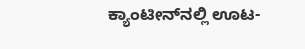ಕ್ಯಾಂಟೀನ್‌ನಲ್ಲಿ ಊಟ-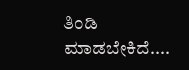ತಿಂಡಿ ಮಾಡಬೇಕಿದೆ....